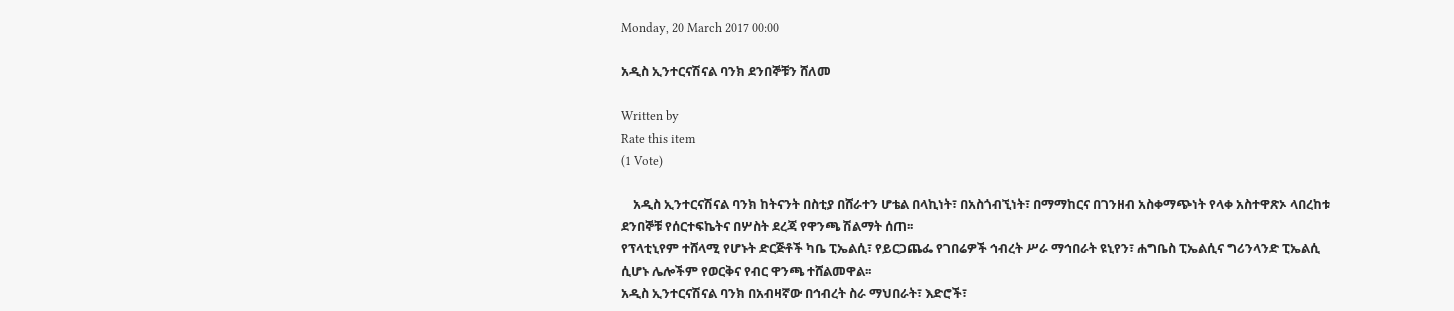Monday, 20 March 2017 00:00

አዲስ ኢንተርናሽናል ባንክ ደንበኞቹን ሸለመ

Written by
Rate this item
(1 Vote)

    አዲስ ኢንተርናሽናል ባንክ ከትናንት በስቲያ በሸራተን ሆቴል በላኪነት፣ በአስጎብኚነት፣ በማማከርና በገንዘብ አስቀማጭነት የላቀ አስተዋጽኦ ላበረከቱ ደንበኞቹ የሰርተፍኬትና በሦስት ደረጃ የዋንጫ ሽልማት ሰጠ፡፡
የፕላቲኒየም ተሸላሚ የሆኑት ድርጅቶች ካቤ ፒኤልሲ፣ የይርጋጨፌ የገበሬዎች ኅብረት ሥራ ማኅበራት ዩኒየን፣ ሐግቤስ ፒኤልሲና ግሪንላንድ ፒኤልሲ ሲሆኑ ሌሎችም የወርቅና የብር ዋንጫ ተሸልመዋል፡፡
አዲስ ኢንተርናሽናል ባንክ በአብዛኛው በኅብረት ስራ ማህበራት፣ እድሮች፣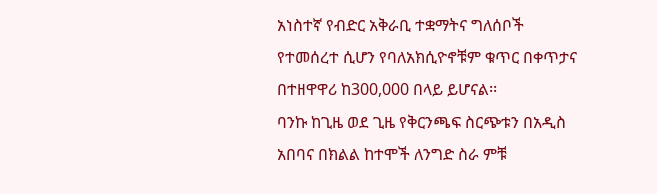አነስተኛ የብድር አቅራቢ ተቋማትና ግለሰቦች የተመሰረተ ሲሆን የባለአክሲዮኖቹም ቁጥር በቀጥታና በተዘዋዋሪ ከ300,000 በላይ ይሆናል፡፡
ባንኩ ከጊዜ ወደ ጊዜ የቅርንጫፍ ስርጭቱን በአዲስ አበባና በክልል ከተሞች ለንግድ ስራ ምቹ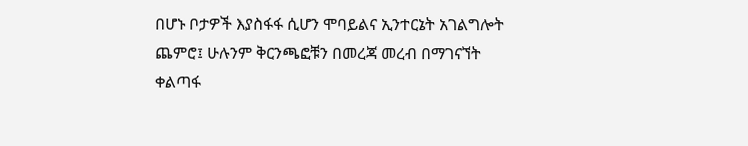በሆኑ ቦታዎች እያስፋፋ ሲሆን ሞባይልና ኢንተርኔት አገልግሎት ጨምሮ፤ ሁሉንም ቅርንጫፎቹን በመረጃ መረብ በማገናኘት ቀልጣፋ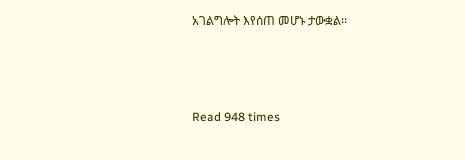አገልግሎት እየሰጠ መሆኑ ታውቋል፡፡



Read 948 times